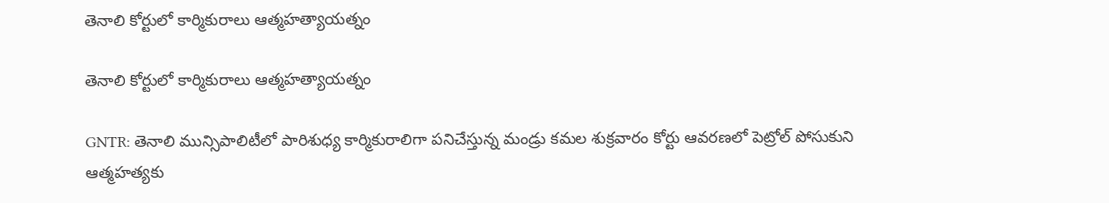తెనాలి కోర్టులో కార్మికురాలు ఆత్మహత్యాయత్నం

తెనాలి కోర్టులో కార్మికురాలు ఆత్మహత్యాయత్నం

GNTR: తెనాలి మున్సిపాలిటీలో పారిశుధ్య కార్మికురాలిగా పనిచేస్తున్న మండ్రు కమల శుక్రవారం కోర్టు ఆవరణలో పెట్రోల్ పోసుకుని ఆత్మహత్యకు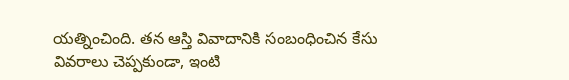యత్నించింది. తన ఆస్తి వివాదానికి సంబంధించిన కేసు వివరాలు చెప్పకుండా, ఇంటి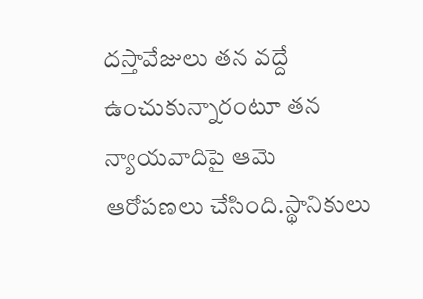దస్తావేజులు తన వద్దే ఉంచుకున్నారంటూ తన న్యాయవాదిపై ఆమె ఆరోపణలు చేసింది.స్థానికులు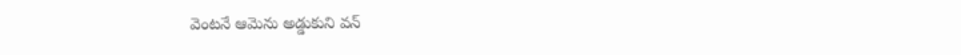వెంటనే ఆమెను అడ్డుకుని వన్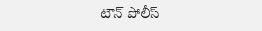టౌన్ పోలీస్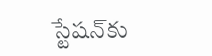స్టేషన్‌కు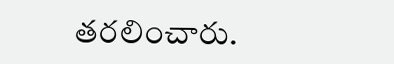తరలించారు.